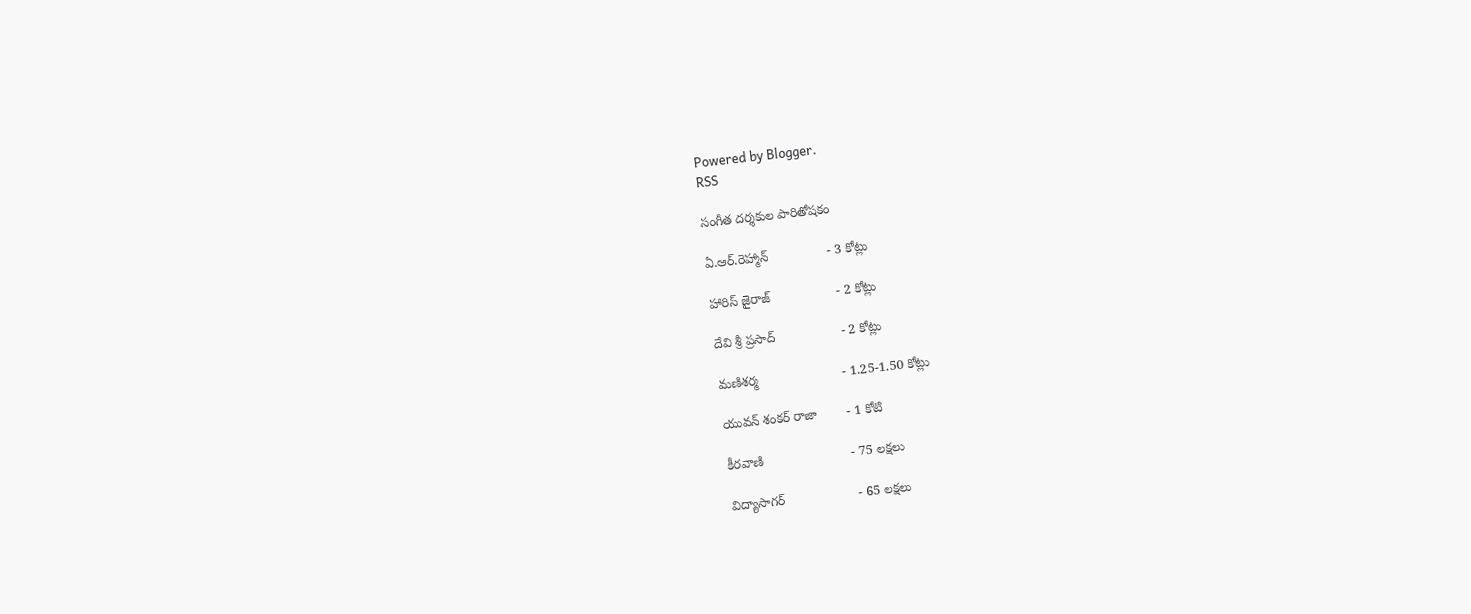Powered by Blogger.
RSS

సంగీత దర్శకుల పారితోషకం

ఏ.ఆర్.రెహ్మాన్                - 3 కోట్లు

హారిస్ జైరాజ్                  - 2 కోట్లు

దేవి శ్రీ ప్రసాద్                  - 2 కోట్లు

మణిశర్మ                       - 1.25-1.50 కోట్లు

యువన్ శంకర్ రాజా        - 1 కోటి

కీరవాణి                        - 75 లక్షలు

విద్యాసాగర్                    - 65 లక్షలు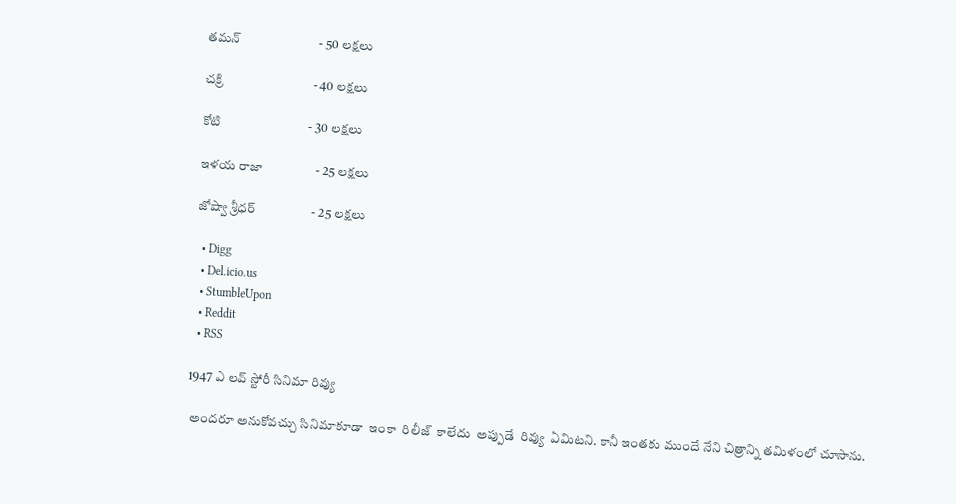తమన్                         - 50 లక్షలు

చక్రి                             - 40 లక్షలు

కోటి                            - 30 లక్షలు

ఇళయ రాజా                 - 25 లక్షలు

జోష్వా శ్రీధర్                  - 25 లక్షలు

  • Digg
  • Del.icio.us
  • StumbleUpon
  • Reddit
  • RSS

1947 ఎ లవ్ స్టోరీ సినిమా రివ్యు

 అందరూ అనుకోవచ్చు సినిమాకూడా  ఇంకా  రిలీజ్  కాలేదు  అప్పుడే  రివ్యు  ఏమిటని. కానీ ఇంతకు ముందే నేని చిత్రాన్ని తమిళంలో చూసాను.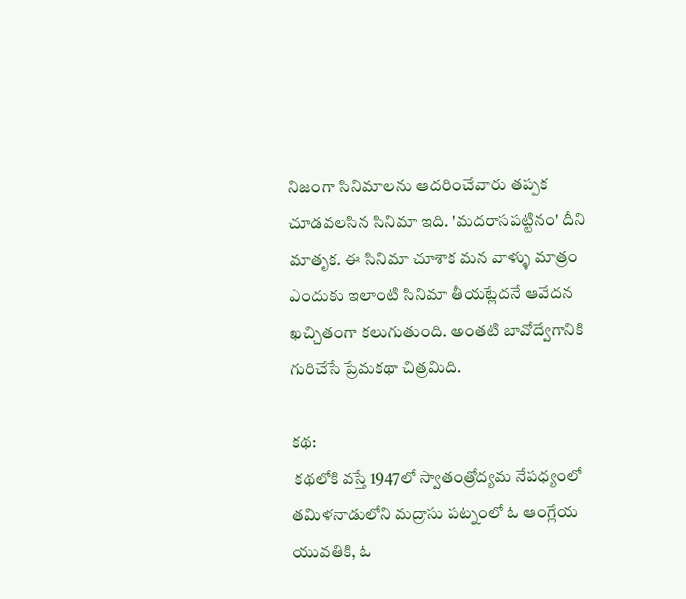నిజంగా సినిమాలను ఆదరించేవారు తప్పక చూడవలసిన సినిమా ఇది. 'మదరాసపట్టినం' దీని మాతృక. ఈ సినిమా చూశాక మన వాళ్ళు మాత్రం ఎందుకు ఇలాంటి సినిమా తీయట్లేదనే ఆవేదన ఖచ్చితంగా కలుగుతుంది. అంతటి బావోద్వేగానికి గురిచేసే ప్రేమకథా చిత్రమిది.

కథ:
 కథలోకి వస్తే 1947లో స్వాతంత్రోద్యమ నేపధ్యంలో  తమిళనాడులోని మద్రాసు పట్నంలో ఓ ఆంగ్లేయ యువతికి, ఓ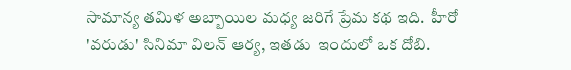సామాన్య తమిళ అబ్బాయిల మధ్య జరిగే ప్రేమ కథ ఇది.  హీరో 'వరుడు' సినిమా విలన్ ఆర్య, ఇతడు  ఇందులో ఒక దోబి.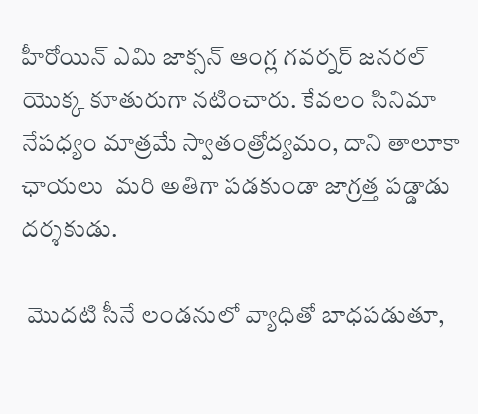హీరోయిన్ ఎమి జాక్సన్ ఆంగ్ల గవర్నర్ జనరల్ యొక్క కూతురుగా నటించారు. కేవలం సినిమా నేపధ్యం మాత్రమే స్వాతంత్రోద్యమం, దాని తాలూకా ఛాయలు  మరి అతిగా పడకుండా జాగ్రత్త పడ్డాడు దర్శకుడు.

 మొదటి సీనే లండనులో వ్యాధితో బాధపడుతూ,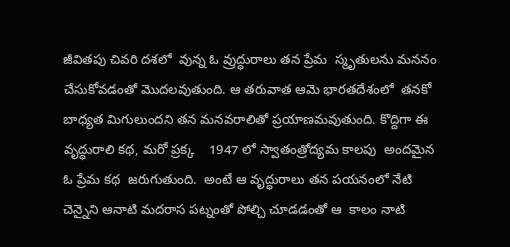జీవితపు చివరి దశలో  వున్న ఓ వ్రుద్ధురాలు తన ప్రేమ  స్మృతులను మననం చేసుకోవడంతో మొదలవుతుంది. ఆ తరువాత ఆమె భారతదేశంలో  తనకో బాధ్యత మిగులుందని తన మనవరాలితో ప్రయాణమవుతుంది. కొద్దిగా ఈ వృద్ధురాలి కథ, మరో ప్రక్క    1947 లో స్వాతంత్రోద్యమ కాలపు  అందమైన ఓ ప్రేమ కథ  జరుగుతుంది.  అంటే ఆ వృద్ధురాలు తన పయనంలో నేటి చెన్నైని ఆనాటి మదరాస పట్నంతో పోల్చి చూడడంతో ఆ  కాలం నాటి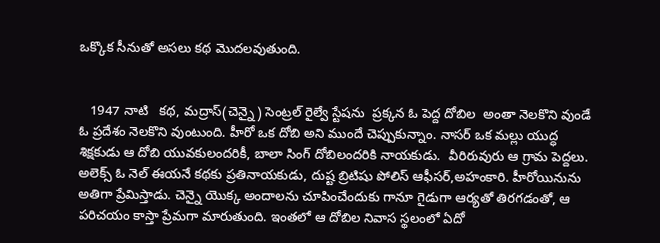ఒక్కొక సీనుతో అసలు కథ మొదలవుతుంది.


   1947 నాటి   కథ, మద్రాస్(చెన్నై) సెంట్రల్ రైల్వే స్టేషను  ప్రక్కన ఓ పెద్ద దోబిల  అంతా నెలకొని వుండే ఓ ప్రదేశం నెలకొని వుంటుంది. హీరో ఒక దోబి అని ముందే చెప్పుకున్నాం. నాసర్ ఒక మల్లు యుద్ధ శిక్షకుడు ఆ దోబి యువకులందరికీ, బాలా సింగ్ దోబిలందరికి నాయకుడు.  వీరిరువురు ఆ గ్రామ పెద్దలు. అలెక్స్ ఓ నెల్ ఈయనే కథకు ప్రతినాయకుడు, దుష్ట బ్రిటిషు పోలిస్ ఆఫీసర్,అహంకారి. హీరోయినును  అతిగా ప్రేమిస్తాడు. చెన్నై యొక్క అందాలను చూపించేందుకు గానూ గైడుగా ఆర్యతో తిరగడంతో, ఆ పరిచయం కాస్తా ప్రేమగా మారుతుంది. ఇంతలో ఆ దోబిల నివాస స్థలంలో ఏదో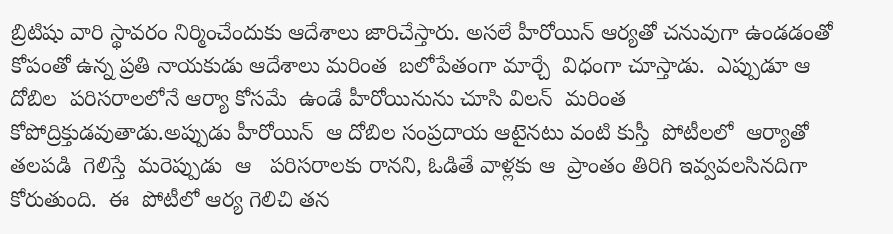బ్రిటిషు వారి స్థావరం నిర్మించేందుకు ఆదేశాలు జారిచేస్తారు. అసలే హీరోయిన్ ఆర్యతో చనువుగా ఉండడంతో కోపంతో ఉన్న ప్రతి నాయకుడు ఆదేశాలు మరింత  బలోపేతంగా మార్చే  విధంగా చూస్తాడు.  ఎప్పుడూ ఆ  దోబిల  పరిసరాలలోనే ఆర్యా కోసమే  ఉండే హీరోయినును చూసి విలన్  మరింత కోపోద్రిక్తుడవుతాడు.అప్పుడు హీరోయిన్  ఆ దోబిల సంప్రదాయ ఆటైనటు వంటి కుస్తీ  పోటీలలో  ఆర్యాతో  తలపడి  గెలిస్తే  మరెప్పుడు  ఆ   పరిసరాలకు రానని, ఓడితే వాళ్లకు ఆ  ప్రాంతం తిరిగి ఇవ్వవలసినదిగా కోరుతుంది.  ఈ  పోటీలో ఆర్య గెలిచి తన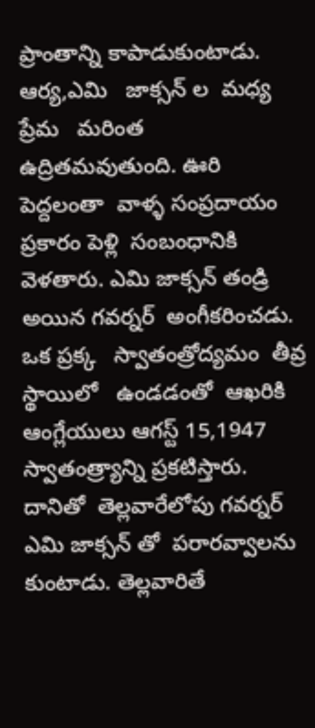ప్రాంతాన్ని కాపాడుకుంటాడు. ఆర్య,ఎమి   జాక్సన్ ల  మధ్య ప్రేమ   మరింత  ఉద్రితమవుతుంది. ఊరి పెద్దలంతా  వాళ్ళ సంప్రదాయం ప్రకారం పెళ్లి  సంబంధానికి  వెళతారు. ఎమి జాక్సన్ తండ్రి అయిన గవర్నర్  అంగీకరించడు. ఒక ప్రక్క   స్వాతంత్రోద్యమం  తీవ్ర స్థాయిలో   ఉండడంతో  ఆఖరికి ఆంగ్లేయులు ఆగస్ట్ 15,1947 స్వాతంత్ర్యాన్ని ప్రకటిస్తారు. దానితో  తెల్లవారేలోపు గవర్నర్  ఎమి జాక్సన్ తో  పరారవ్వాలను కుంటాడు. తెల్లవారితే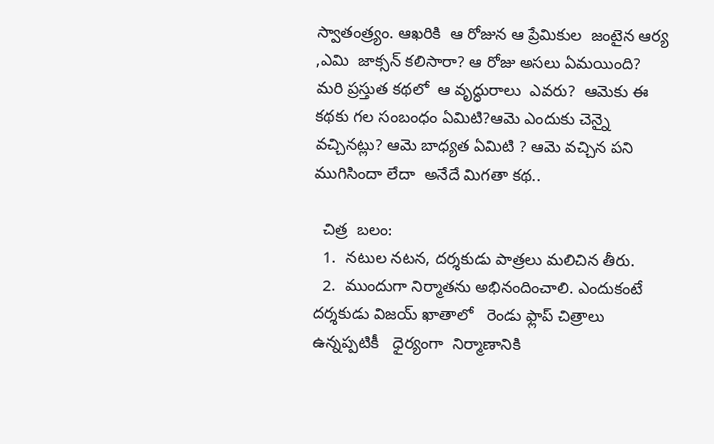స్వాతంత్ర్యం. ఆఖరికి  ఆ రోజున ఆ ప్రేమికుల  జంటైన ఆర్య ,ఎమి  జాక్సన్ కలిసారా? ఆ రోజు అసలు ఏమయింది? మరి ప్రస్తుత కథలో  ఆ వృద్ధురాలు  ఎవరు?  ఆమెకు ఈ  కథకు గల సంబంధం ఏమిటి?ఆమె ఎందుకు చెన్నై వచ్చినట్లు? ఆమె బాధ్యత ఏమిటి ? ఆమె వచ్చిన పని ముగిసిందా లేదా  అనేదే మిగతా కథ..

  చిత్ర  బలం:
  1.  నటుల నటన, దర్శకుడు పాత్రలు మలిచిన తీరు.
  2.  ముందుగా నిర్మాతను అభినందించాలి. ఎందుకంటే  దర్శకుడు విజయ్ ఖాతాలో   రెండు ఫ్లాప్ చిత్రాలు ఉన్నప్పటికీ   ధైర్యంగా  నిర్మాణానికి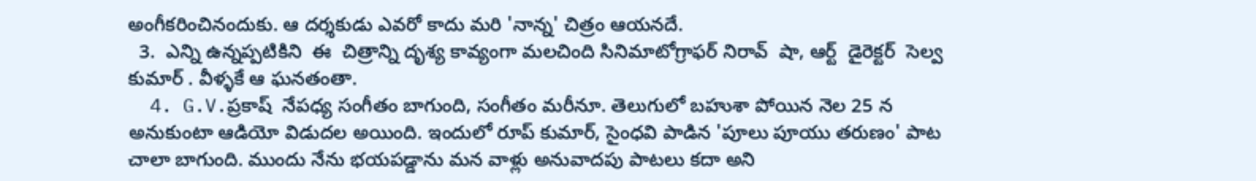అంగీకరించినందుకు. ఆ దర్శకుడు ఎవరో కాదు మరి 'నాన్న' చిత్రం ఆయనదే.
  3.  ఎన్ని ఉన్నప్పటికిని  ఈ  చిత్రాన్ని దృశ్య కావ్యంగా మలచింది సినిమాటోగ్రాఫర్ నిరావ్  షా, ఆర్ట్  డైరెక్టర్  సెల్వ కుమార్ . వీళ్ళకే ఆ ఘనతంతా.
  4. G.V.ప్రకాష్  నేపధ్య సంగీతం బాగుంది, సంగీతం మరీనూ. తెలుగులో బహుశా పోయిన నెల 25 న అనుకుంటా ఆడియో విడుదల అయింది. ఇందులో రూప్ కుమార్, సైంధవి పాడిన 'పూలు పూయు తరుణం' పాట చాలా బాగుంది. ముందు నేను భయపడ్డాను మన వాళ్లు అనువాదపు పాటలు కదా అని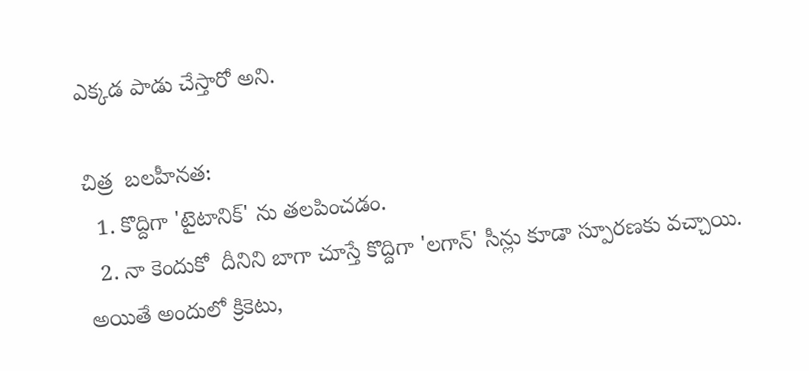ఎక్కడ పాడు చేస్తారో అని.

చిత్ర  బలహీనత:
  1. కొద్దిగా 'టైటానిక్' ను తలపించడం.
  2. నా కెందుకో  దీనిని బాగా చూస్తే కొద్దిగా 'లగాన్' సీన్లు కూడా స్పూరణకు వచ్చాయి. అయితే అందులో క్రికెటు,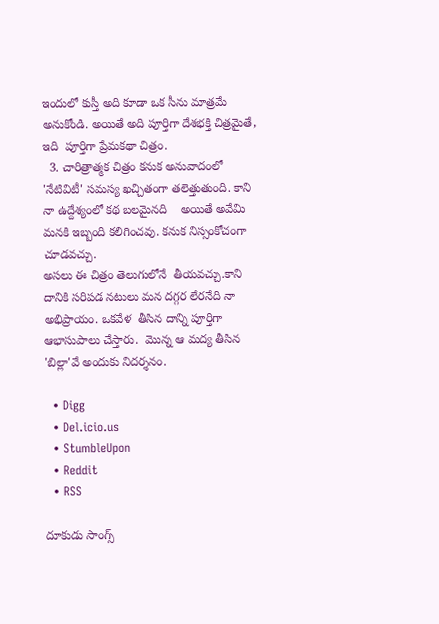ఇందులో కుస్తీ అది కూడా ఒక సీను మాత్రమే అనుకోండి. అయితే అది పూర్తిగా దేశభక్తి చిత్రమైతే, ఇది  పూర్తిగా ప్రేమకథా చిత్రం.
  3. చారిత్రాత్మక చిత్రం కనుక అనువాదంలో 'నేటివిటీ' సమస్య ఖచ్చితంగా తలెత్తుతుంది. కాని నా ఉద్దేశ్యంలో కథ బలమైనది    అయితే అవేమి మనకి ఇబ్బంది కలిగించవు. కనుక నిస్సంకోచంగా చూడవచ్చు.
అసలు ఈ చిత్రం తెలుగులోనే  తీయవచ్చు.కాని దానికి సరిపడ నటులు మన దగ్గర లేరనేది నా అభిప్రాయం. ఒకవేళ  తీసిన దాన్ని పూర్తిగా  ఆభాసుపాలు చేస్తారు.  మొన్న ఆ మద్య తీసిన 'బిల్లా'వే అందుకు నిదర్శనం.

  • Digg
  • Del.icio.us
  • StumbleUpon
  • Reddit
  • RSS

దూకుడు సాంగ్స్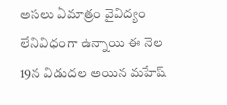అసలు ఏమాత్రం వైవిద్యం లేనివిధంగా ఉన్నాయి ఈ నెల 19న విడుదల అయిన మహేష్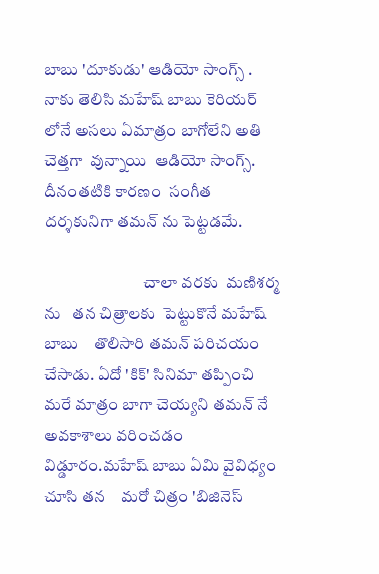బాబు 'దూకుడు' ఆడియో సాంగ్స్ . నాకు తెలిసి మహేష్ బాబు కెరియర్ లోనే అసలు ఏమాత్రం బాగోలేని అతి  చెత్తగా  వున్నాయి  ఆడియో సాంగ్స్. దీనంతటికి కారణం  సంగీత దర్శకునిగా తమన్ ను పెట్టడమే.

                              చాలా వరకు  మణిశర్మ ను   తన చిత్రాలకు  పెట్టుకొనే మహేష్ బాబు    తొలిసారి తమన్ పరిచయం చేసాడు. ఏదో 'కిక్' సినిమా తప్పించి మరే మాత్రం బాగా చెయ్యని తమన్ నే అవకాశాలు వరించడం విడ్డూరం.మహేష్ బాబు ఏమి వైవిధ్యం చూసి తన    మరో చిత్రం 'బిజినెస్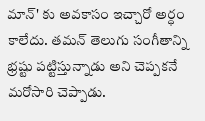మాన్' కు అవకాసం ఇచ్చారో అర్ధం కాలేదు. తమన్ తెలుగు సంగీతాన్ని భ్రష్టు పట్టిస్తున్నాడు అని చెప్పకనే మరోసారి చెప్పాడు.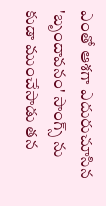ఎంతో ఆశగా ఎదురుచూసిన 'బృందావనం' సాంగ్స్ ను కుడా ముంచేసాడు తన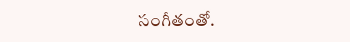సంగీతంతో.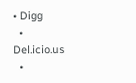• Digg
  • Del.icio.us
  •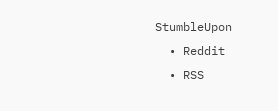StumbleUpon
  • Reddit
  • RSS